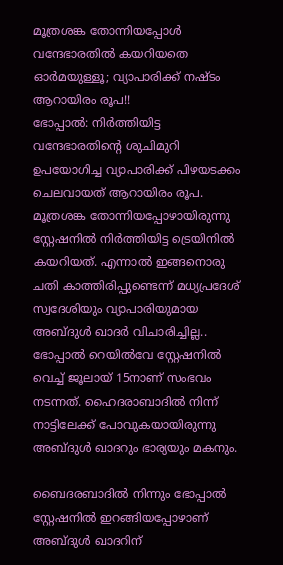മൂത്രശങ്ക തോന്നിയപ്പോൾ വന്ദേഭാരതിൽ കയറിയതെ ഓർമയുള്ളൂ; വ്യാപാരിക്ക് നഷ്ടം ആറായിരം രൂപ!!
ഭോപ്പാൽ: നിർത്തിയിട്ട വന്ദേഭാരതിന്റെ ശുചിമുറി ഉപയോഗിച്ച വ്യാപാരിക്ക് പിഴയടക്കം ചെലവായത് ആറായിരം രൂപ. മൂത്രശങ്ക തോന്നിയപ്പോഴായിരുന്നു സ്റ്റേഷനിൽ നിർത്തിയിട്ട ട്രെയിനിൽ കയറിയത്. എന്നാൽ ഇങ്ങനൊരു ചതി കാത്തിരിപ്പുണ്ടെന്ന് മധ്യപ്രദേശ് സ്വദേശിയും വ്യാപാരിയുമായ അബ്ദുൾ ഖാദർ വിചാരിച്ചില്ല..
ഭോപ്പാൽ റെയിൽവേ സ്റ്റേഷനിൽ വെച്ച് ജൂലായ് 15നാണ് സംഭവം നടന്നത്. ഹൈദരാബാദിൽ നിന്ന് നാട്ടിലേക്ക് പോവുകയായിരുന്നു അബ്ദുൾ ഖാദറും ഭാര്യയും മകനും.

ബൈദരബാദിൽ നിന്നും ഭോപ്പാൽ സ്റ്റേഷനിൽ ഇറങ്ങിയപ്പോഴാണ് അബ്ദുൾ ഖാദറിന്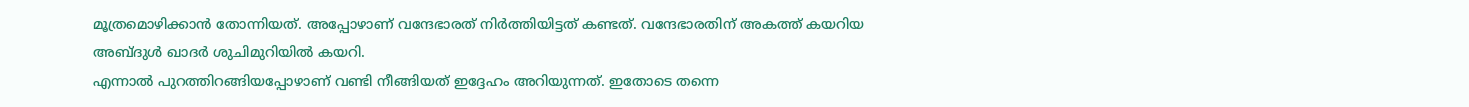മൂത്രമൊഴിക്കാൻ തോന്നിയത്. അപ്പോഴാണ് വന്ദേഭാരത് നിർത്തിയിട്ടത് കണ്ടത്. വന്ദേഭാരതിന് അകത്ത് കയറിയ അബ്ദുൾ ഖാദർ ശുചിമുറിയിൽ കയറി.
എന്നാൽ പുറത്തിറങ്ങിയപ്പോഴാണ് വണ്ടി നീങ്ങിയത് ഇദ്ദേഹം അറിയുന്നത്. ഇതോടെ തന്നെ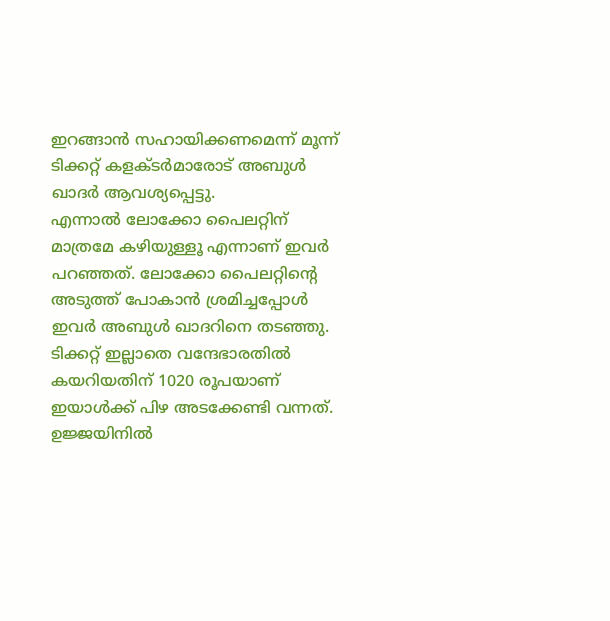ഇറങ്ങാൻ സഹായിക്കണമെന്ന് മൂന്ന് ടിക്കറ്റ് കളക്ടർമാരോട് അബുൾ ഖാദർ ആവശ്യപ്പെട്ടു.
എന്നാൽ ലോക്കോ പൈലറ്റിന് മാത്രമേ കഴിയുള്ളൂ എന്നാണ് ഇവർ പറഞ്ഞത്. ലോക്കോ പൈലറ്റിന്റെ അടുത്ത് പോകാൻ ശ്രമിച്ചപ്പോൾ ഇവർ അബുൾ ഖാദറിനെ തടഞ്ഞു.
ടിക്കറ്റ് ഇല്ലാതെ വന്ദേഭാരതിൽ കയറിയതിന് 1020 രൂപയാണ് ഇയാൾക്ക് പിഴ അടക്കേണ്ടി വന്നത്. ഉജ്ജയിനിൽ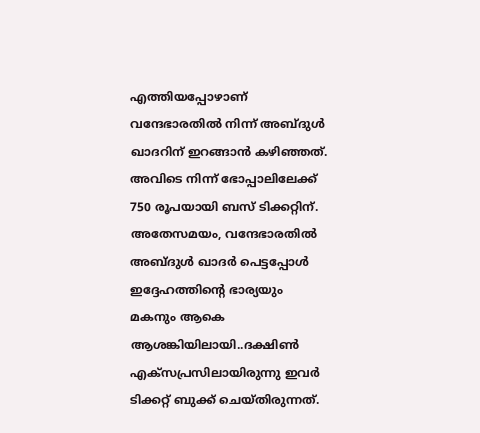എത്തിയപ്പോഴാണ് വന്ദേഭാരതിൽ നിന്ന് അബ്ദുൾ ഖാദറിന് ഇറങ്ങാൻ കഴിഞ്ഞത്. അവിടെ നിന്ന് ഭോപ്പാലിലേക്ക് 750 രൂപയായി ബസ് ടിക്കറ്റിന്.
അതേസമയം, വന്ദേഭാരതിൽ അബ്ദുൾ ഖാദർ പെട്ടപ്പോൾ ഇദ്ദേഹത്തിന്റെ ഭാര്യയും മകനും ആകെ ആശങ്കിയിലായി..ദക്ഷിൺ എക്സപ്രസിലായിരുന്നു ഇവർ ടിക്കറ്റ് ബുക്ക് ചെയ്തിരുന്നത്.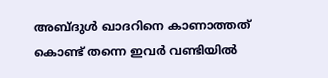അബ്ദുൾ ഖാദറിനെ കാണാത്തത് കൊണ്ട് തന്നെ ഇവർ വണ്ടിയിൽ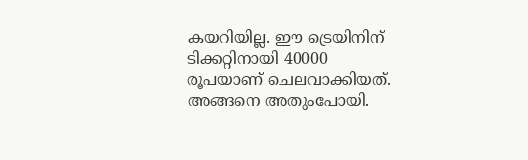കയറിയില്ല. ഈ ട്രെയിനിന് ടിക്കറ്റിനായി 40000 രൂപയാണ് ചെലവാക്കിയത്. അങ്ങനെ അതുംപോയി.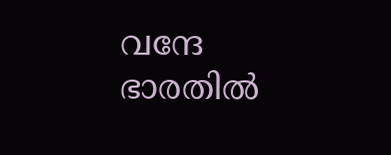വന്ദേ ഭാരതിൽ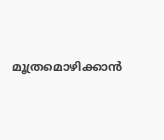മൂത്രമൊഴിക്കാൻ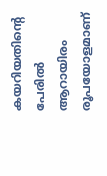കയറിയതിന്റെ പേരിൽ ആറായിരം രൂപയോളമാണ്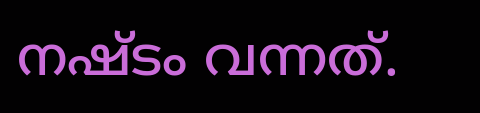നഷ്ടം വന്നത്.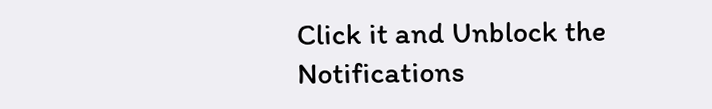Click it and Unblock the Notifications